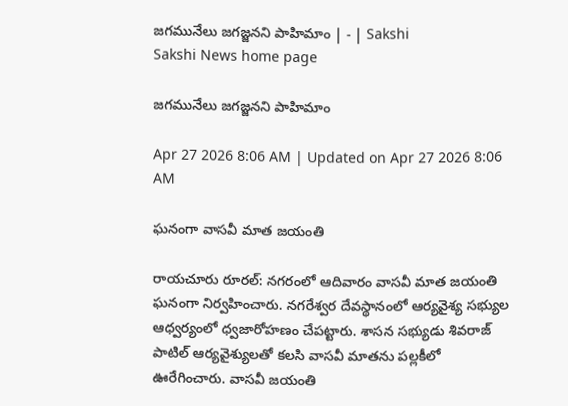జగమునేలు జగజ్జనని పాహిమాం | - | Sakshi
Sakshi News home page

జగమునేలు జగజ్జనని పాహిమాం

Apr 27 2026 8:06 AM | Updated on Apr 27 2026 8:06 AM

ఘనంగా వాసవీ మాత జయంతి

రాయచూరు రూరల్‌: నగరంలో ఆదివారం వాసవీ మాత జయంతి ఘనంగా నిర్వహించారు. నగరేశ్వర దేవస్థానంలో ఆర్యవైశ్య సభ్యుల ఆధ్వర్యంలో ధ్వజారోహణం చేపట్టారు. శాసన సభ్యుడు శివరాజ్‌ పాటిల్‌ ఆర్యవైశ్యులతో కలసి వాసవీ మాతను పల్లకీలో ఊరేగించారు. వాసవీ జయంతి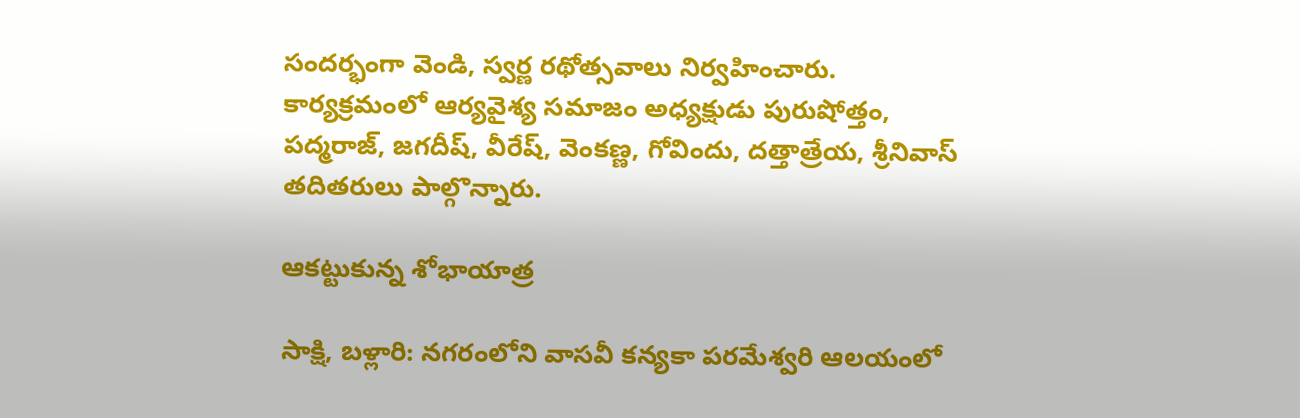సందర్భంగా వెండి, స్వర్ణ రథోత్సవాలు నిర్వహించారు. కార్యక్రమంలో ఆర్యవైశ్య సమాజం అధ్యక్షుడు పురుషోత్తం, పద్మరాజ్‌, జగదీష్‌, వీరేష్‌, వెంకణ్ణ, గోవిందు, దత్తాత్రేయ, శ్రీనివాస్‌ తదితరులు పాల్గొన్నారు.

ఆకట్టుకున్న శోభాయాత్ర

సాక్షి, బళ్లారి: నగరంలోని వాసవీ కన్యకా పరమేశ్వరి ఆలయంలో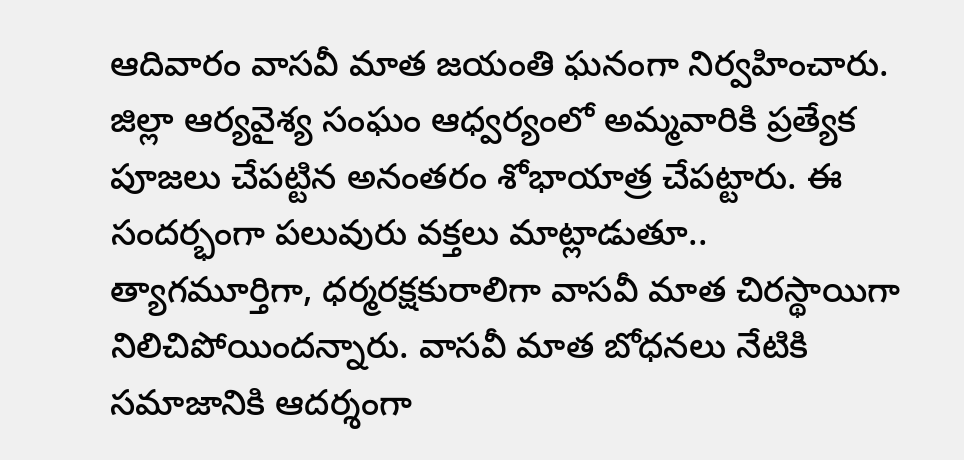ఆదివారం వాసవీ మాత జయంతి ఘనంగా నిర్వహించారు. జిల్లా ఆర్యవైశ్య సంఘం ఆధ్వర్యంలో అమ్మవారికి ప్రత్యేక పూజలు చేపట్టిన అనంతరం శోభాయాత్ర చేపట్టారు. ఈ సందర్భంగా పలువురు వక్తలు మాట్లాడుతూ.. త్యాగమూర్తిగా, ధర్మరక్షకురాలిగా వాసవీ మాత చిరస్థాయిగా నిలిచిపోయిందన్నారు. వాసవీ మాత బోధనలు నేటికి సమాజానికి ఆదర్శంగా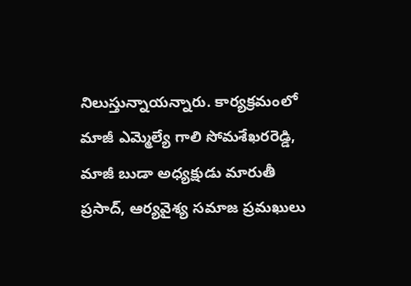నిలుస్తున్నాయన్నారు. కార్యక్రమంలో మాజీ ఎమ్మెల్యే గాలి సోమశేఖరరెడ్డి, మాజీ బుడా అధ్యక్షుడు మారుతీ ప్రసాద్‌, ఆర్యవైశ్య సమాజ ప్రమఖులు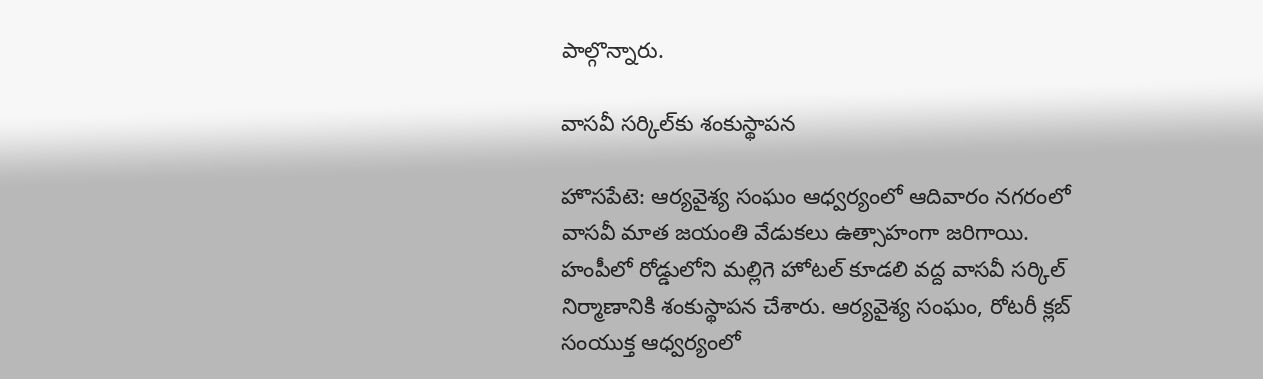పాల్గొన్నారు.

వాసవీ సర్కిల్‌కు శంకుస్థాపన

హొసపేటె: ఆర్యవైశ్య సంఘం ఆధ్వర్యంలో ఆదివారం నగరంలో వాసవీ మాత జయంతి వేడుకలు ఉత్సాహంగా జరిగాయి. హంపీలో రోడ్డులోని మల్లిగె హోటల్‌ కూడలి వద్ద వాసవీ సర్కిల్‌ నిర్మాణానికి శంకుస్థాపన చేశారు. ఆర్యవైశ్య సంఘం, రోటరీ క్లబ్‌ సంయుక్త ఆధ్వర్యంలో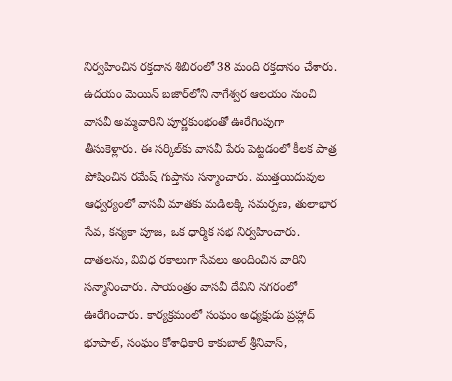నిర్వహించిన రక్తదాన శిబిరంలో 38 మంది రక్తదానం చేశారు. ఉదయం మెయిన్‌ బజార్‌లోని నాగేశ్వర ఆలయం నుంచి వాసవీ అమ్మవారిని పూర్ణకుంభంతో ఊరేగింపుగా తీసుకెళ్లారు. ఈ సర్కిల్‌కు వాసవీ పేరు పెట్టడంలో కీలక పాత్ర పోషించిన రమేష్‌ గుప్తాను సన్మాంచారు. ముత్తయిదువుల ఆధ్వర్యంలో వాసవీ మాతకు మడిలక్కి సమర్పణ, తులాభార సేవ, కన్యకా పూజ, ఒక ధార్మిక సభ నిర్వహించారు. దాతలను, వివిధ రకాలుగా సేవలు అందించిన వారిని సన్మానించారు. సాయంత్రం వాసవీ దేవిని నగరంలో ఊరేగించారు. కార్యక్రమంలో సంఘం అధ్యక్షుడు ప్రహ్లాద్‌ భూపాల్‌, సంఘం కోశాధికారి కాకుబాల్‌ శ్రీనివాస్‌,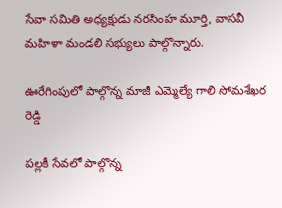సేవా సమితి అధ్యక్షుడు నరసింహ మూర్తి, వాసవీ మహిళా మండలి సభ్యులు పాల్గొన్నారు.

ఊరేగింపులో పాల్గొన్న మాజీ ఎమ్మెల్యే గాలి సోమశేఖర రెడ్డి

పల్లకీ సేవలో పాల్గొన్న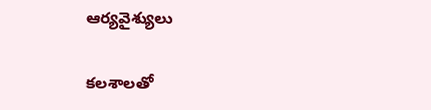ఆర్యవైశ్యులు

కలశాలతో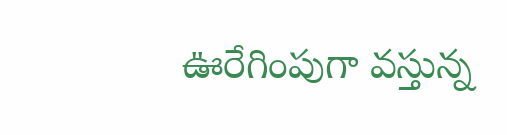ఊరేగింపుగా వస్తున్న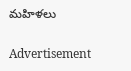మహిళలు

Advertisement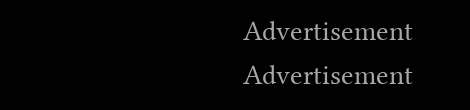Advertisement
Advertisement